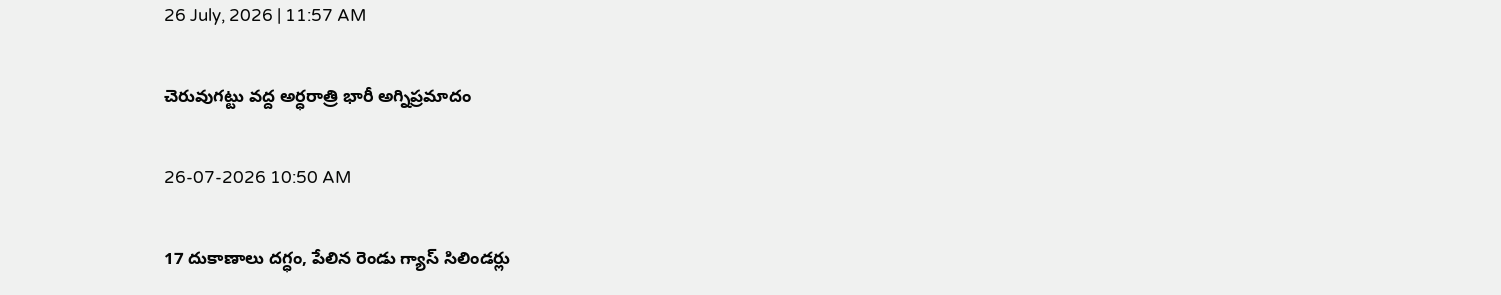26 July, 2026 | 11:57 AM

చెరువుగట్టు వద్ద అర్ధరాత్రి భారీ అగ్నిప్రమాదం

26-07-2026 10:50 AM

17 దుకాణాలు దగ్ధం, పేలిన రెండు గ్యాస్ సిలిండర్లు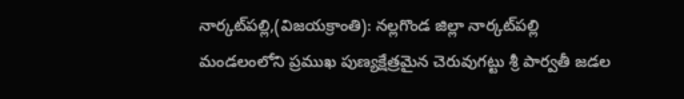నార్కట్‌పల్లి,(విజయక్రాంతి): నల్లగొండ జిల్లా నార్కట్‌పల్లి మండలంలోని ప్రముఖ పుణ్యక్షేత్రమైన చెరువుగట్టు శ్రీ పార్వతీ జడల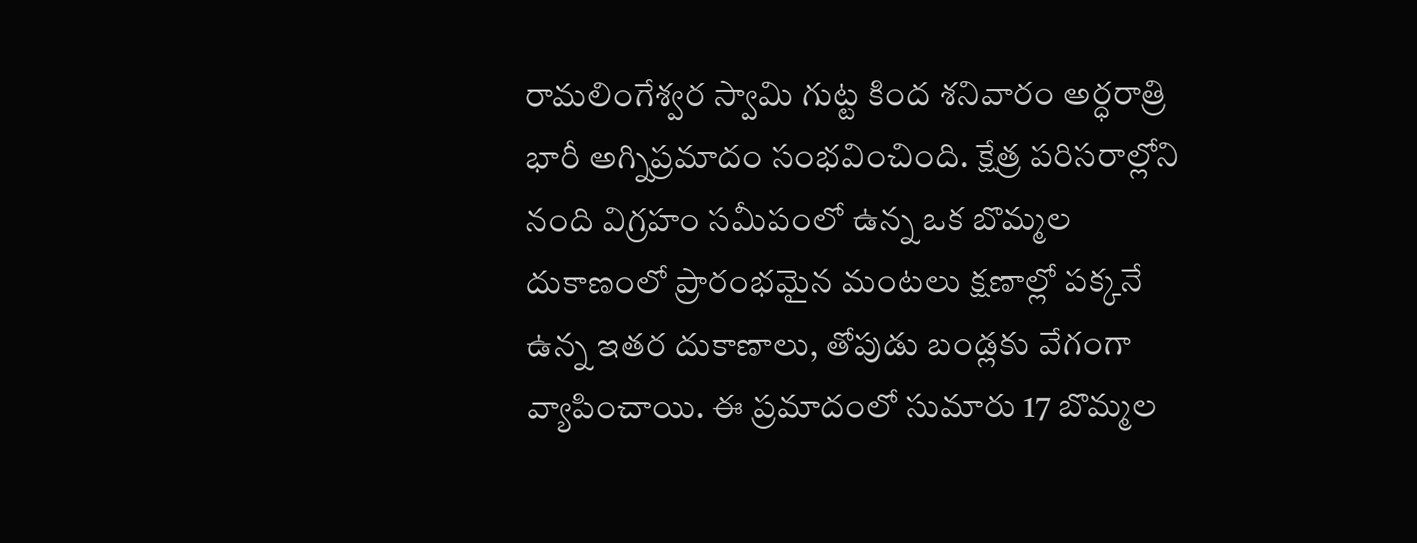రామలింగేశ్వర స్వామి గుట్ట కింద శనివారం అర్ధరాత్రి భారీ అగ్నిప్రమాదం సంభవించింది. క్షేత్ర పరిసరాల్లోని నంది విగ్రహం సమీపంలో ఉన్న ఒక బొమ్మల దుకాణంలో ప్రారంభమైన మంటలు క్షణాల్లో పక్కనే ఉన్న ఇతర దుకాణాలు, తోపుడు బండ్లకు వేగంగా వ్యాపించాయి. ఈ ప్రమాదంలో సుమారు 17 బొమ్మల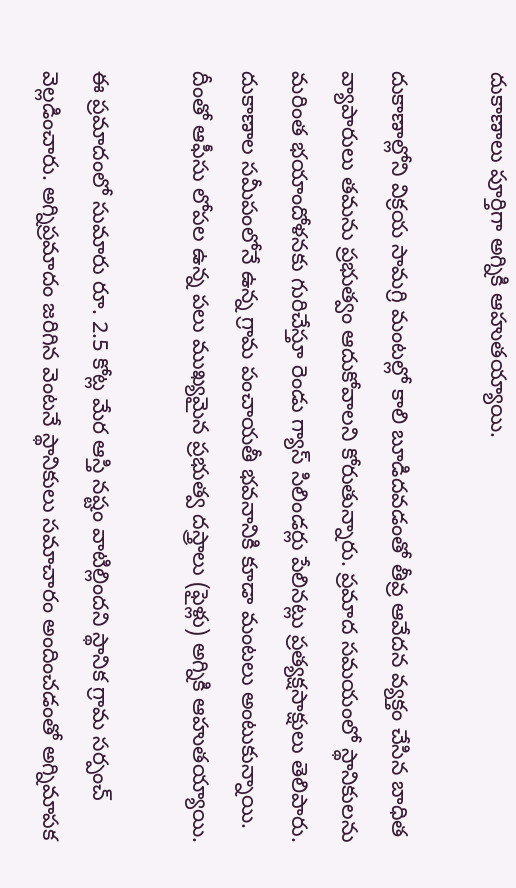దుకాణాలు పూర్తిగా అగ్నికి ఆహుతయ్యాయి.

దుకాణాల్లోని విక్రయ సామగ్రి మంటల్లో కాలి బూడిదవడంతో తీవ్ర ఆవేదన వ్యక్తం చేసిన బాధిత వ్యాపారులు తమను ప్రభుత్వం ఆదుకోవాలని కోరుతున్నారు. ప్రమాద సమయంలో స్థానికులను మరింత భయాందోళనకు గురిచేస్తూ రెండు గ్యాస్ సిలిండర్లు పేలినట్లు ప్రత్యక్షసాక్షులు తెలిపారు. దుకాణాల సమీపంలోనే ఉన్న గ్రామ పంచాయతీ భవనానికి కూడా మంటలు అంటుకున్నాయి. దీంతో ఆఫీసు లోపల ఉన్న పలు ముఖ్యమైన ప్రభుత్వ దస్త్రాలు (ఫైళ్లు) అగ్నికి ఆహుతయ్యాయి.

ఈ ప్రమాదంలో సుమారు రూ. 2.5 కోట్ల మేర ఆస్తి నష్టం వాటిల్లిందని స్థానిక గ్రామ సర్పంచ్ వెల్లడించారు. అగ్నిప్రమాదం జరిగిన వెంటనే స్థానికులు సమాచారం అందించడంతో అగ్నిమాపక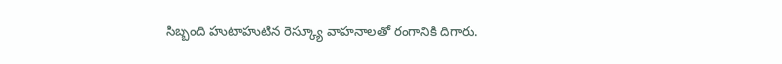సిబ్బంది హుటాహుటిన రెస్క్యూ వాహనాలతో రంగానికి దిగారు.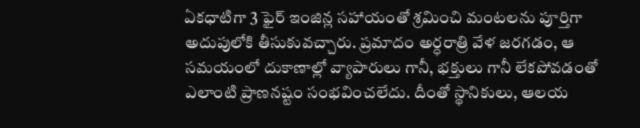ఏకధాటిగా 3 ఫైర్ ఇంజిన్ల సహాయంతో శ్రమించి మంటలను పూర్తిగా అదుపులోకి తీసుకువచ్చారు. ప్రమాదం అర్ధరాత్రి వేళ జరగడం, ఆ సమయంలో దుకాణాల్లో వ్యాపారులు గానీ, భక్తులు గానీ లేకపోవడంతో ఎలాంటి ప్రాణనష్టం సంభవించలేదు. దీంతో స్థానికులు, ఆలయ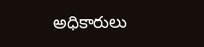అధికారులు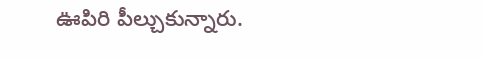ఊపిరి పీల్చుకున్నారు.